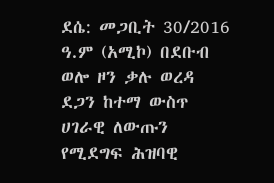ደሴ: መጋቢት 30/2016 ዓ.ም (አሚኮ) በደቡብ ወሎ ዞን ቃሉ ወረዳ ደጋን ከተማ ውስጥ ሀገራዊ ለውጡን የሚደግፍ ሕዝባዊ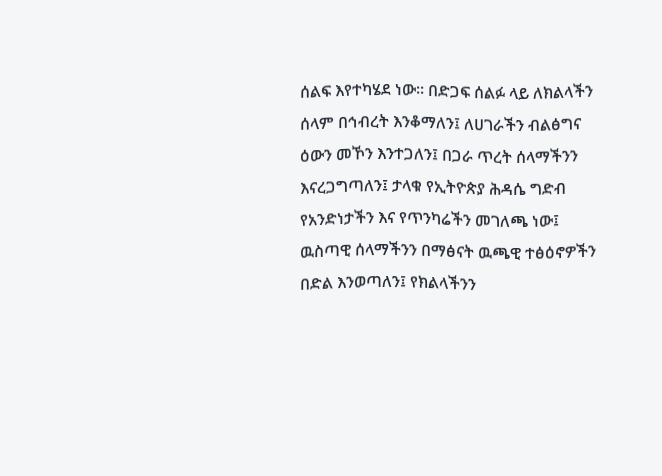ሰልፍ እየተካሄደ ነው፡፡ በድጋፍ ሰልፉ ላይ ለክልላችን ሰላም በኅብረት እንቆማለን፤ ለሀገራችን ብልፅግና ዕውን መኾን እንተጋለን፤ በጋራ ጥረት ሰላማችንን እናረጋግጣለን፤ ታላቁ የኢትዮጵያ ሕዳሴ ግድብ የአንድነታችን እና የጥንካሬችን መገለጫ ነው፤ ዉስጣዊ ሰላማችንን በማፅናት ዉጫዊ ተፅዕኖዎችን በድል እንወጣለን፤ የክልላችንን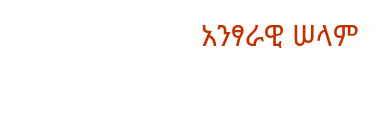አንፃራዊ ሠላም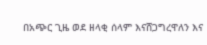በአጭር ጊዜ ወደ ዘላቂ ሰላም እናሸጋግረዋለን እና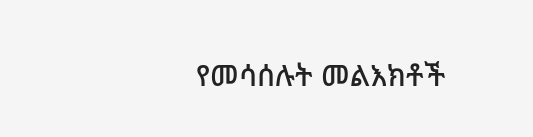የመሳሰሉት መልእክቶች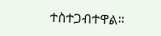ተስተጋብተዋል።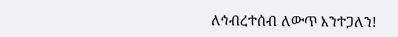ለኅብረተሰብ ለውጥ እንተጋለን!